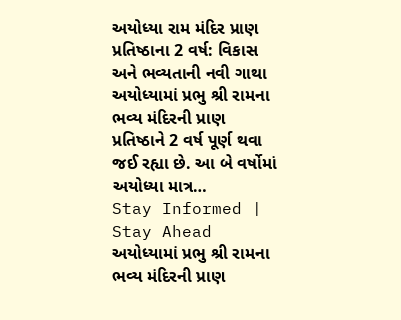અયોધ્યા રામ મંદિર પ્રાણ પ્રતિષ્ઠાના 2 વર્ષ: વિકાસ અને ભવ્યતાની નવી ગાથા
અયોધ્યામાં પ્રભુ શ્રી રામના ભવ્ય મંદિરની પ્રાણ પ્રતિષ્ઠાને 2 વર્ષ પૂર્ણ થવા જઈ રહ્યા છે. આ બે વર્ષોમાં અયોધ્યા માત્ર…
Stay Informed | Stay Ahead
અયોધ્યામાં પ્રભુ શ્રી રામના ભવ્ય મંદિરની પ્રાણ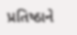પ્રતિષ્ઠાને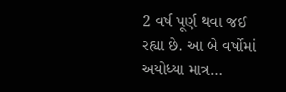2 વર્ષ પૂર્ણ થવા જઈ રહ્યા છે. આ બે વર્ષોમાં અયોધ્યા માત્ર…